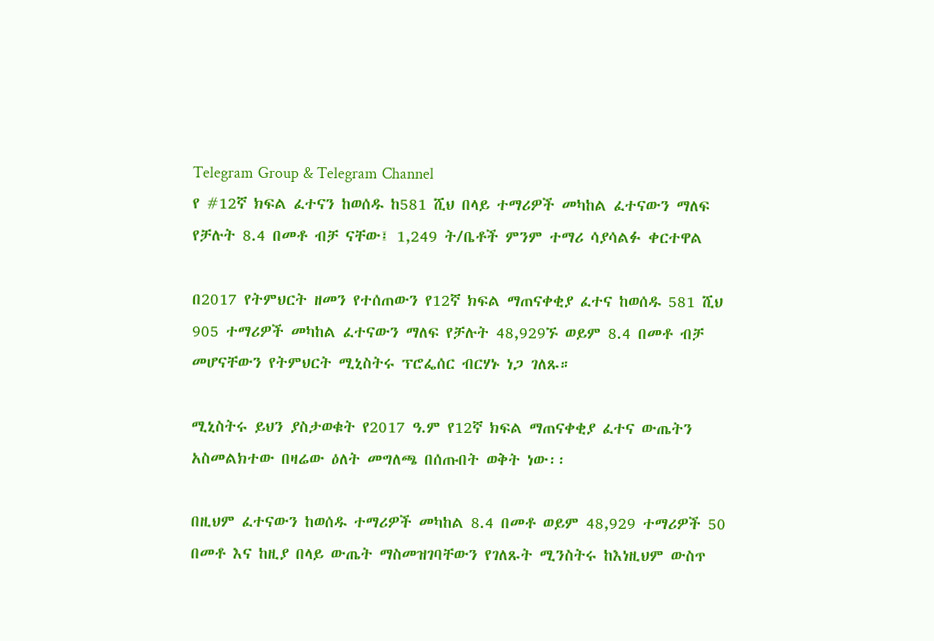Telegram Group & Telegram Channel
የ #12ኛ ክፍል ፈተናን ከወሰዱ ከ581 ሺህ በላይ ተማሪዎች መካከል ፈተናውን ማለፍ የቻሉት 8.4 በመቶ ብቻ ናቸው፤ 1,249 ት/ቤቶች ምንም ተማሪ ሳያሳልፉ ቀርተዋል

በ2017 የትምህርት ዘመን የተሰጠውን የ12ኛ ክፍል ማጠናቀቂያ ፈተና ከወሰዱ 581 ሺህ 905 ተማሪዎች መካከል ፈተናውን ማለፍ የቻሉት 48,929ኙ ወይም 8.4 በመቶ ብቻ መሆናቸውን የትምህርት ሚኒስትሩ ፕሮፌሰር ብርሃኑ ነጋ ገለጹ።

ሚኒስትሩ ይህን ያስታወቁት የ2017 ዓ.ም የ12ኛ ክፍል ማጠናቀቂያ ፈተና ውጤትን አስመልክተው በዛሬው ዕለት መግለጫ በሰጡበት ወቅት ነው፡፡

በዚህም ፈተናውን ከወሰዱ ተማሪዎች መካከል 8.4 በመቶ ወይም 48,929 ተማሪዎች 50 በመቶ እና ከዚያ በላይ ውጤት ማስመዝገባቸውን የገለጹት ሚንስትሩ ከእነዚህም ውስጥ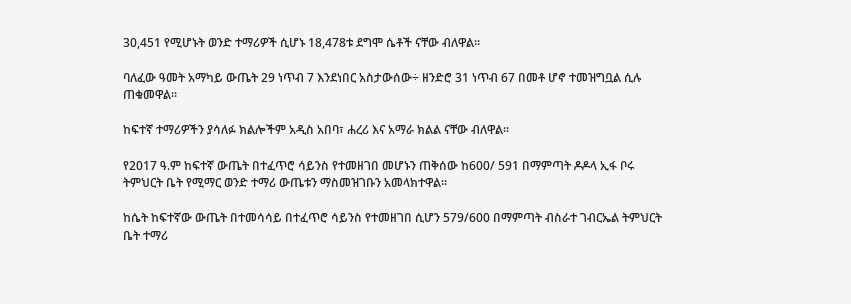30,451 የሚሆኑት ወንድ ተማሪዎች ሲሆኑ 18,478ቱ ደግሞ ሴቶች ናቸው ብለዋል።

ባለፈው ዓመት አማካይ ውጤት 29 ነጥብ 7 እንደነበር አስታውሰው÷ ዘንድሮ 31 ነጥብ 67 በመቶ ሆኖ ተመዝግቧል ሲሉ ጠቁመዋል፡፡

ከፍተኛ ተማሪዎችን ያሳለፉ ክልሎችም አዲስ አበባ፣ ሐረሪ እና አማራ ክልል ናቸው ብለዋል።

የ2017 ዓ.ም ከፍተኛ ውጤት በተፈጥሮ ሳይንስ የተመዘገበ መሆኑን ጠቅሰው ከ600/ 591 በማምጣት ዶዶላ ኢፋ ቦሩ ትምህርት ቤት የሚማር ወንድ ተማሪ ውጤቱን ማስመዝገቡን አመላክተዋል።

ከሴት ከፍተኛው ውጤት በተመሳሳይ በተፈጥሮ ሳይንስ የተመዘገበ ሲሆን 579/600 በማምጣት ብስራተ ገብርኤል ትምህርት ቤት ተማሪ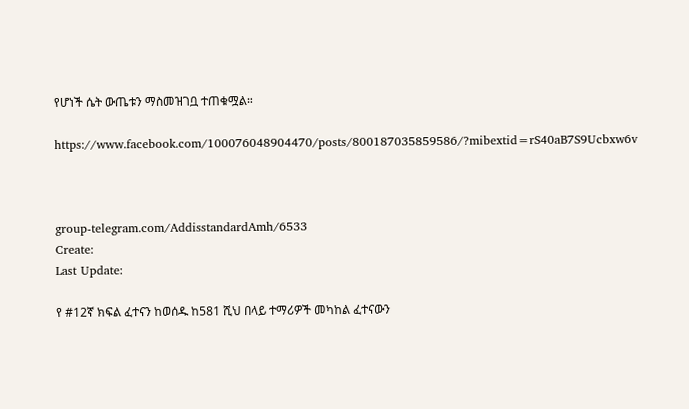የሆነች ሴት ውጤቱን ማስመዝገቧ ተጠቁሟል።

https://www.facebook.com/100076048904470/posts/800187035859586/?mibextid=rS40aB7S9Ucbxw6v



group-telegram.com/AddisstandardAmh/6533
Create:
Last Update:

የ #12ኛ ክፍል ፈተናን ከወሰዱ ከ581 ሺህ በላይ ተማሪዎች መካከል ፈተናውን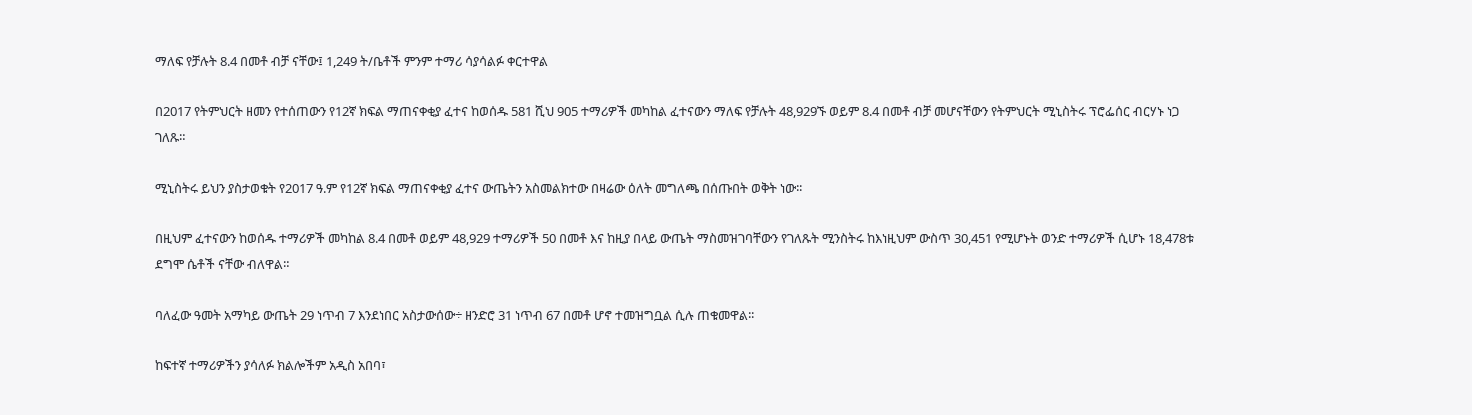ማለፍ የቻሉት 8.4 በመቶ ብቻ ናቸው፤ 1,249 ት/ቤቶች ምንም ተማሪ ሳያሳልፉ ቀርተዋል

በ2017 የትምህርት ዘመን የተሰጠውን የ12ኛ ክፍል ማጠናቀቂያ ፈተና ከወሰዱ 581 ሺህ 905 ተማሪዎች መካከል ፈተናውን ማለፍ የቻሉት 48,929ኙ ወይም 8.4 በመቶ ብቻ መሆናቸውን የትምህርት ሚኒስትሩ ፕሮፌሰር ብርሃኑ ነጋ ገለጹ።

ሚኒስትሩ ይህን ያስታወቁት የ2017 ዓ.ም የ12ኛ ክፍል ማጠናቀቂያ ፈተና ውጤትን አስመልክተው በዛሬው ዕለት መግለጫ በሰጡበት ወቅት ነው፡፡

በዚህም ፈተናውን ከወሰዱ ተማሪዎች መካከል 8.4 በመቶ ወይም 48,929 ተማሪዎች 50 በመቶ እና ከዚያ በላይ ውጤት ማስመዝገባቸውን የገለጹት ሚንስትሩ ከእነዚህም ውስጥ 30,451 የሚሆኑት ወንድ ተማሪዎች ሲሆኑ 18,478ቱ ደግሞ ሴቶች ናቸው ብለዋል።

ባለፈው ዓመት አማካይ ውጤት 29 ነጥብ 7 እንደነበር አስታውሰው÷ ዘንድሮ 31 ነጥብ 67 በመቶ ሆኖ ተመዝግቧል ሲሉ ጠቁመዋል፡፡

ከፍተኛ ተማሪዎችን ያሳለፉ ክልሎችም አዲስ አበባ፣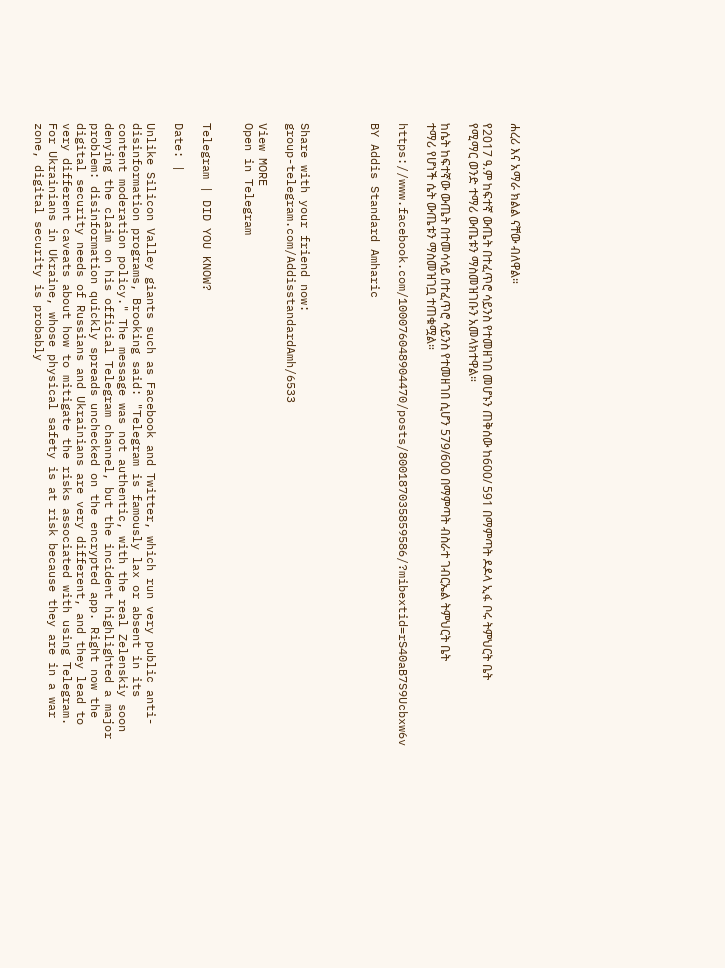ሐረሪ እና አማራ ክልል ናቸው ብለዋል።

የ2017 ዓ.ም ከፍተኛ ውጤት በተፈጥሮ ሳይንስ የተመዘገበ መሆኑን ጠቅሰው ከ600/ 591 በማምጣት ዶዶላ ኢፋ ቦሩ ትምህርት ቤት የሚማር ወንድ ተማሪ ውጤቱን ማስመዝገቡን አመላክተዋል።

ከሴት ከፍተኛው ውጤት በተመሳሳይ በተፈጥሮ ሳይንስ የተመዘገበ ሲሆን 579/600 በማምጣት ብስራተ ገብርኤል ትምህርት ቤት ተማሪ የሆነች ሴት ውጤቱን ማስመዝገቧ ተጠቁሟል።

https://www.facebook.com/100076048904470/posts/800187035859586/?mibextid=rS40aB7S9Ucbxw6v

BY Addis Standard Amharic




Share with your friend now:
group-telegram.com/AddisstandardAmh/6533

View MORE
Open in Telegram


Telegram | DID YOU KNOW?

Date: |

Unlike Silicon Valley giants such as Facebook and Twitter, which run very public anti-disinformation programs, Brooking said: "Telegram is famously lax or absent in its content moderation policy." The message was not authentic, with the real Zelenskiy soon denying the claim on his official Telegram channel, but the incident highlighted a major problem: disinformation quickly spreads unchecked on the encrypted app. Right now the digital security needs of Russians and Ukrainians are very different, and they lead to very different caveats about how to mitigate the risks associated with using Telegram. For Ukrainians in Ukraine, whose physical safety is at risk because they are in a war zone, digital security is probably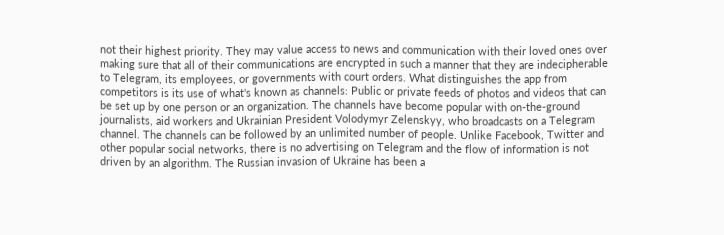not their highest priority. They may value access to news and communication with their loved ones over making sure that all of their communications are encrypted in such a manner that they are indecipherable to Telegram, its employees, or governments with court orders. What distinguishes the app from competitors is its use of what's known as channels: Public or private feeds of photos and videos that can be set up by one person or an organization. The channels have become popular with on-the-ground journalists, aid workers and Ukrainian President Volodymyr Zelenskyy, who broadcasts on a Telegram channel. The channels can be followed by an unlimited number of people. Unlike Facebook, Twitter and other popular social networks, there is no advertising on Telegram and the flow of information is not driven by an algorithm. The Russian invasion of Ukraine has been a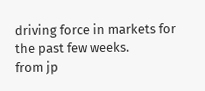driving force in markets for the past few weeks.
from jp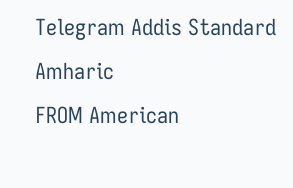Telegram Addis Standard Amharic
FROM American